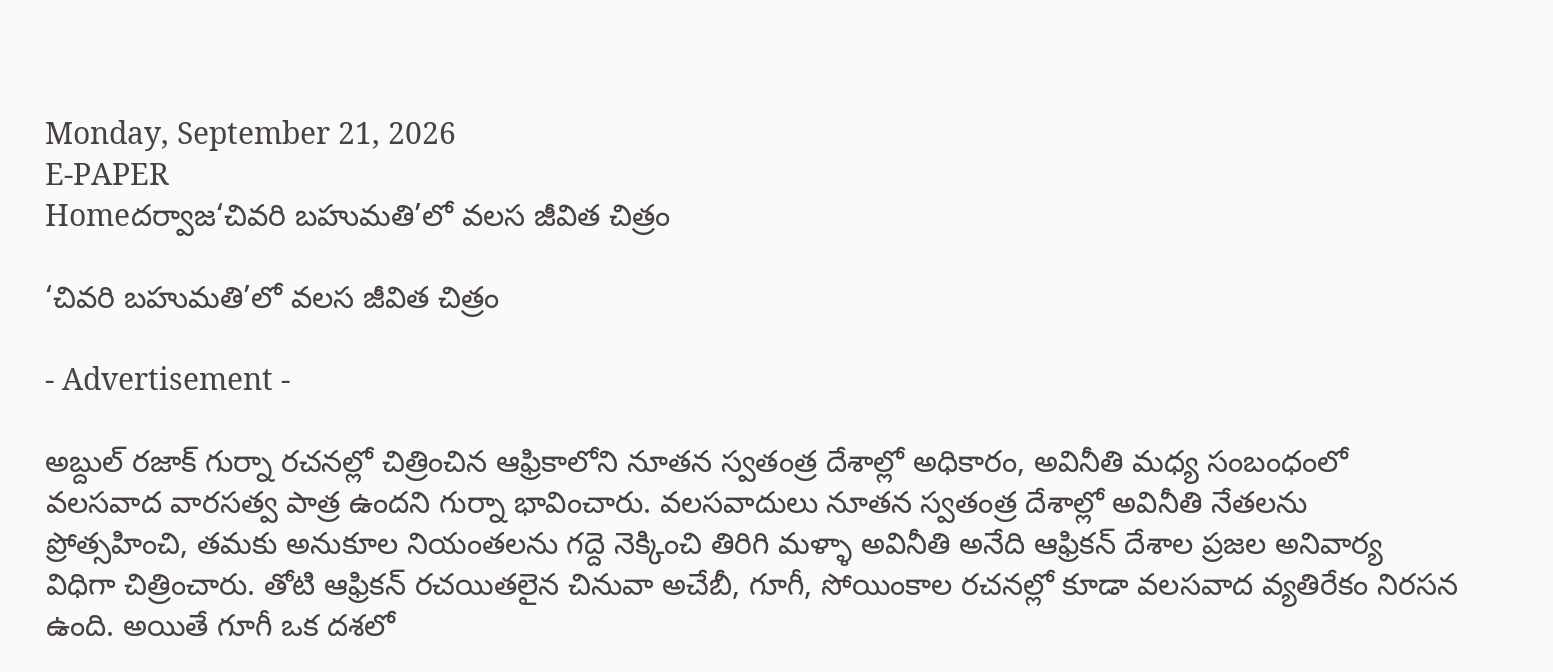Monday, September 21, 2026
E-PAPER
Homeదర్వాజ‘చివరి బహుమతి’లో వలస జీవిత చిత్రం

‘చివరి బహుమతి’లో వలస జీవిత చిత్రం

- Advertisement -

అబ్దుల్ రజాక్ గుర్నా రచనల్లో చిత్రించిన ఆఫ్రికాలోని నూతన స్వతంత్ర దేశాల్లో అధికారం, అవినీతి మధ్య సంబంధంలో వలసవాద వారసత్వ పాత్ర ఉందని గుర్నా భావించారు. వలసవాదులు నూతన స్వతంత్ర దేశాల్లో అవినీతి నేతలను ప్రోత్సహించి, తమకు అనుకూల నియంతలను గద్దె నెక్కించి తిరిగి మళ్ళా అవినీతి అనేది ఆఫ్రికన్ దేశాల ప్రజల అనివార్య విధిగా చిత్రించారు. తోటి ఆఫ్రికన్ రచయితలైన చినువా అచేబీ, గూగీ, సోయింకాల రచనల్లో కూడా వలసవాద వ్యతిరేకం నిరసన ఉంది. అయితే గూగీ ఒక దశలో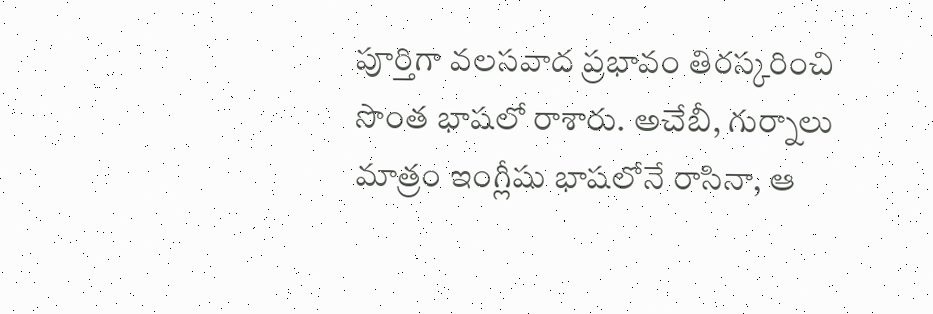పూర్తిగా వలసవాద ప్రభావం తిరస్కరించి సొంత భాషలో రాశారు. అచేబీ, గుర్నాలు మాత్రం ఇంగ్లీషు భాషలోనే రాసినా, ఆ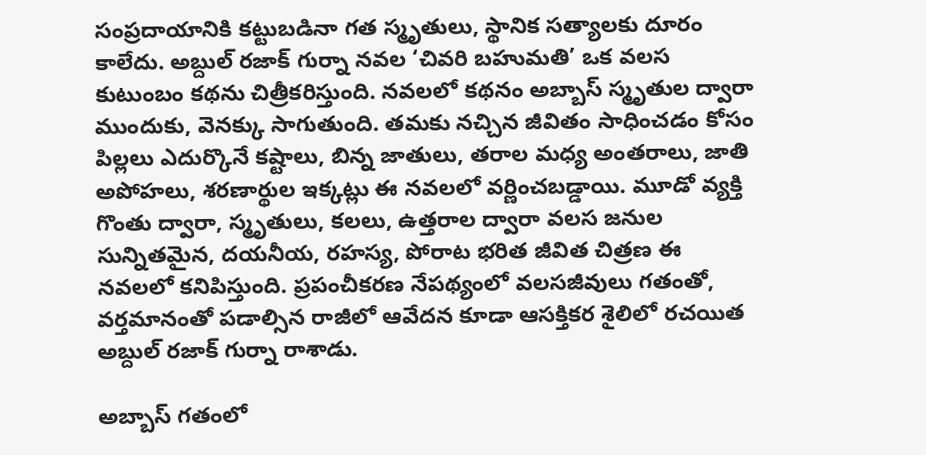సంప్రదాయానికి కట్టుబడినా గత స్మృతులు, స్థానిక సత్యాలకు దూరం కాలేదు. అబ్దుల్ రజాక్ గుర్నా నవల ‘చివరి బహుమతి’ ఒక వలస కుటుంబం కథను చిత్రీకరిస్తుంది. నవలలో కథనం అబ్బాస్ స్మృతుల ద్వారా ముందుకు, వెనక్కు సాగుతుంది. తమకు నచ్చిన జీవితం సాధించడం కోసం పిల్లలు ఎదుర్కొనే కష్టాలు, బిన్న జాతులు, తరాల మధ్య అంతరాలు, జాతి అపోహలు, శరణార్థుల ఇక్కట్లు ఈ నవలలో వర్ణించబడ్డాయి. మూడో వ్యక్తి గొంతు ద్వారా, స్మృతులు, కలలు, ఉత్తరాల ద్వారా వలస జనుల సున్నితమైన, దయనీయ, రహస్య, పోరాట భరిత జీవిత చిత్రణ ఈ నవలలో కనిపిస్తుంది. ప్రపంచీకరణ నేపథ్యంలో వలసజీవులు గతంతో, వర్తమానంతో పడాల్సిన రాజీలో ఆవేదన కూడా ఆసక్తికర శైలిలో రచయిత అబ్దుల్ రజాక్ గుర్నా రాశాడు.

అబ్బాస్ గతంలో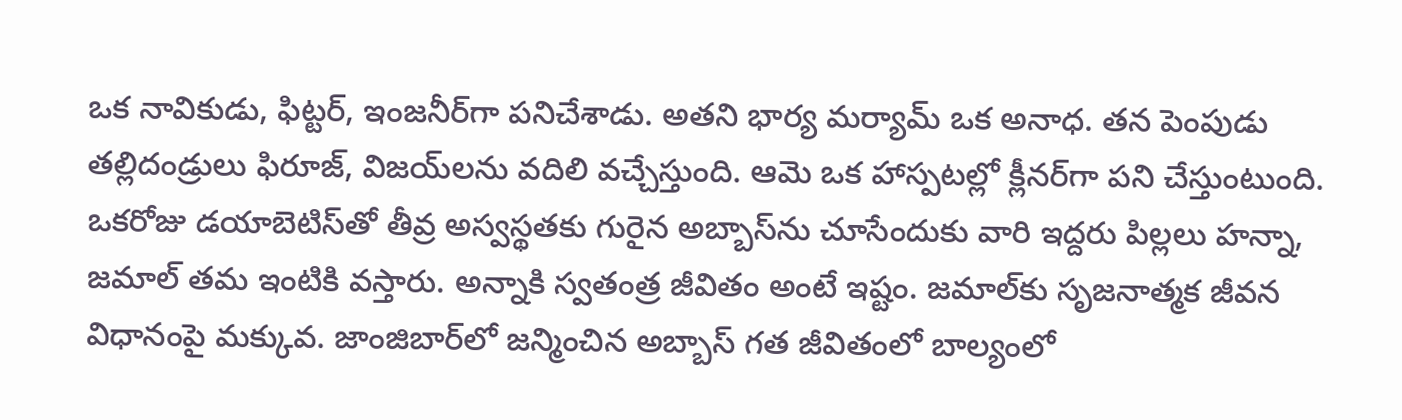ఒక నావికుడు, ఫిట్టర్, ఇంజనీర్‌గా పనిచేశాడు. అతని భార్య మర్యామ్ ఒక అనాధ. తన పెంపుడు తల్లిదండ్రులు ఫిరూజ్, విజ‌య్‌‌లను వదిలి వచ్చేస్తుంది. ఆమె ఒక హాస్పటల్లో క్లీనర్‌‌గా పని చేస్తుంటుంది. ఒకరోజు డయాబెటిస్‌‌తో తీవ్ర అస్వస్థతకు గురైన అబ్బాస్‌‌ను చూసేందుకు వారి ఇద్దరు పిల్లలు హన్నా, జమాల్ తమ ఇంటికి వస్తారు. అన్నాకి స్వతంత్ర జీవితం అంటే ఇష్టం. జమాల్‌‌కు సృజనాత్మక జీవన విధానంపై మక్కువ. జాంజిబార్‌‌లో జన్మించిన అబ్బాస్ గత జీవితంలో బాల్యంలో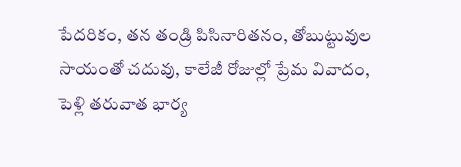పేదరికం, తన తండ్రి పిసినారితనం, తోబుట్టువుల సాయంతో చదువు, కాలేజీ రోజుల్లో ప్రేమ వివాదం, పెళ్లి తరువాత భార్య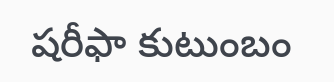షరీఫా కుటుంబం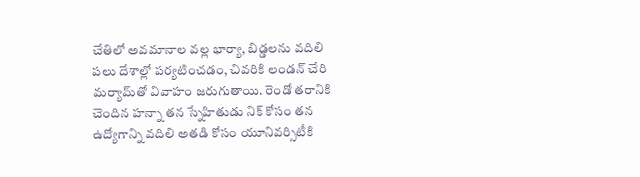చేతిలో అవమానాల వల్ల భార్యా, బిడ్డలను వదిలి పలు దేశాల్లో పర్యటించడం, చివరికి లండన్ చేరి మర్యామ్‌‌తో వివాహం జరుగుతాయి. రెండో తరానికి చెందిన హన్నా తన స్నేహితుడు నిక్ కోసం తన ఉద్యోగాన్ని వదిలి అతడి కోసం యూనివర్సిటీకి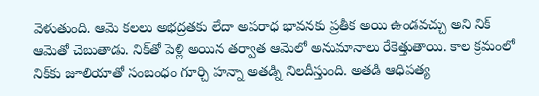వెళుతుంది. ఆమె కలలు అభద్రతకు లేదా అపరాధ భావనకు ప్రతీక అయి ఉండవచ్చు అని నిక్ ఆమెతో చెబుతాడు. నిక్‌‌తో పెళ్లి అయిన తర్వాత ఆమెలో అనుమానాలు రేకెత్తుతాయి. కాల క్రమంలో నిక్‌‌కు జూలియాతో సంబంధం గూర్చి హన్నా అతడ్ని నిలదీస్తుంది. అతడి ఆధిపత్య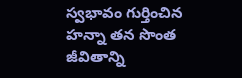స్వభావం గుర్తించిన హన్నా తన సొంత జీవితాన్ని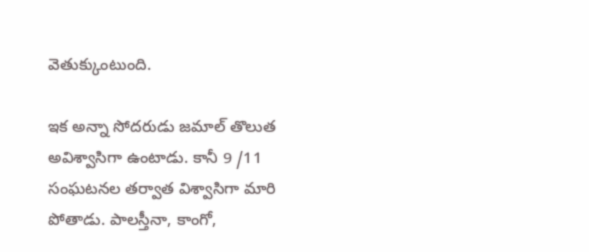వెతుక్కుంటుంది.

ఇక అన్నా సోదరుడు జమాల్ తొలుత అవిశ్వాసిగా ఉంటాడు. కానీ 9 /11 సంఘటనల తర్వాత విశ్వాసిగా మారి పోతాడు. పాలస్తీనా, కాంగో,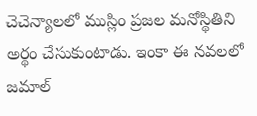చెచెన్యాలలో ముస్లిం ప్రజల మనోస్థితిని అర్థం చేసుకుంటాడు. ఇంకా ఈ నవలలో జమాల్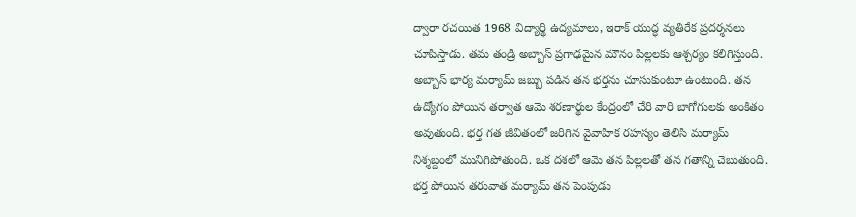ద్వారా రచయిత 1968 విద్యార్థి ఉద్యమాలు, ఇరాక్ యుద్ధ వ్యతిరేక ప్రదర్శనలు చూపిస్తాడు. తమ తండ్రి అబ్బాస్ ప్రగాఢమైన మౌనం పిల్లలకు ఆశ్చర్యం కలిగిస్తుంది. అబ్బాస్ భార్య మర్యామ్ జబ్బు పడిన తన భర్తను చూసుకుంటూ ఉంటుంది. తన ఉద్యోగం పోయిన తర్వాత ఆమె శరణార్థుల కేంద్రంలో చేరి వారి బాగోగులకు అంకితం అవుతుంది. భర్త గత జీవితంలో జరిగిన వైవాహిక రహస్యం తెలిసి మర్యామ్ నిశ్శబ్దంలో మునిగిపోతుంది. ఒక దశలో ఆమె తన పిల్లలతో తన గతాన్ని చెబుతుంది. భర్త పోయిన తరువాత మర్యామ్ తన పెంపుడు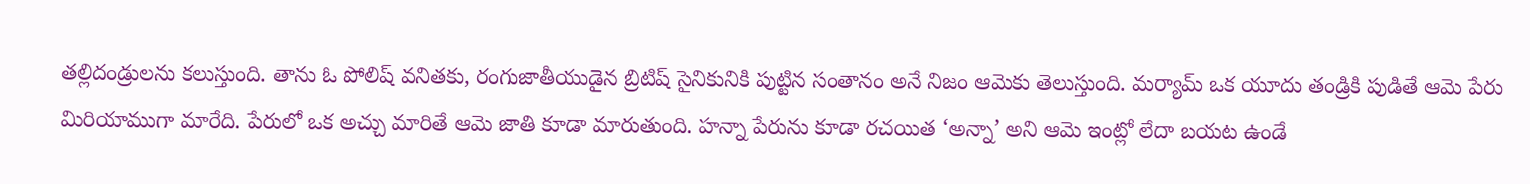తల్లిదండ్రులను కలుస్తుంది. తాను ఓ పోలిష్ వనితకు, రంగుజాతీయుడైన బ్రిటిష్ సైనికునికి పుట్టిన సంతానం అనే నిజం ఆమెకు తెలుస్తుంది. మర్యామ్ ఒక యూదు తండ్రికి పుడితే ఆమె పేరు మిరియాముగా మారేది. పేరులో ఒక అచ్చు మారితే ఆమె జాతి కూడా మారుతుంది. హన్నా పేరును కూడా రచయిత ‘అన్నా’ అని ఆమె ఇంట్లో లేదా బయట ఉండే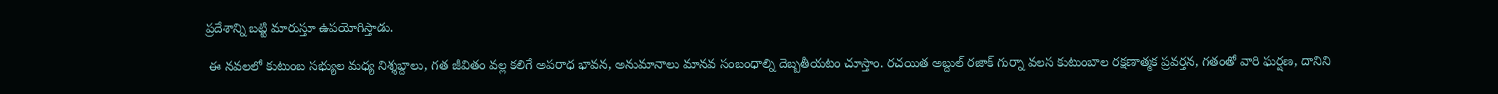ప్రదేశాన్ని బట్టి మారుస్తూ ఉపయోగిస్తాడు.

 ఈ నవలలో కుటుంబ సభ్యుల మధ్య నిశ్శబ్దాలు, గత జీవితం వల్ల కలిగే అపరాధ భావన, అనుమానాలు మానవ సంబంధాల్ని దెబ్బతీయటం చూస్తాం. రచయిత అబ్దుల్ రజాక్ గుర్నా వలస కుటుంబాల రక్షణాత్మక ప్రవర్తన, గతంతో వారి ఘర్షణ, దానిని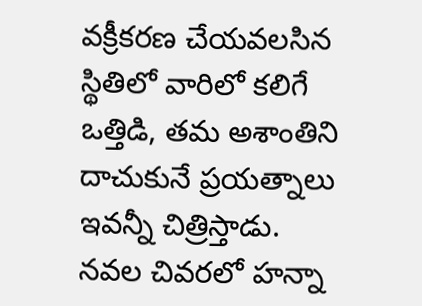వక్రీకరణ చేయవలసిన స్థితిలో వారిలో కలిగే ఒత్తిడి, తమ అశాంతిని దాచుకునే ప్రయత్నాలు ఇవన్నీ చిత్రిస్తాడు.
నవల చివరలో హన్నా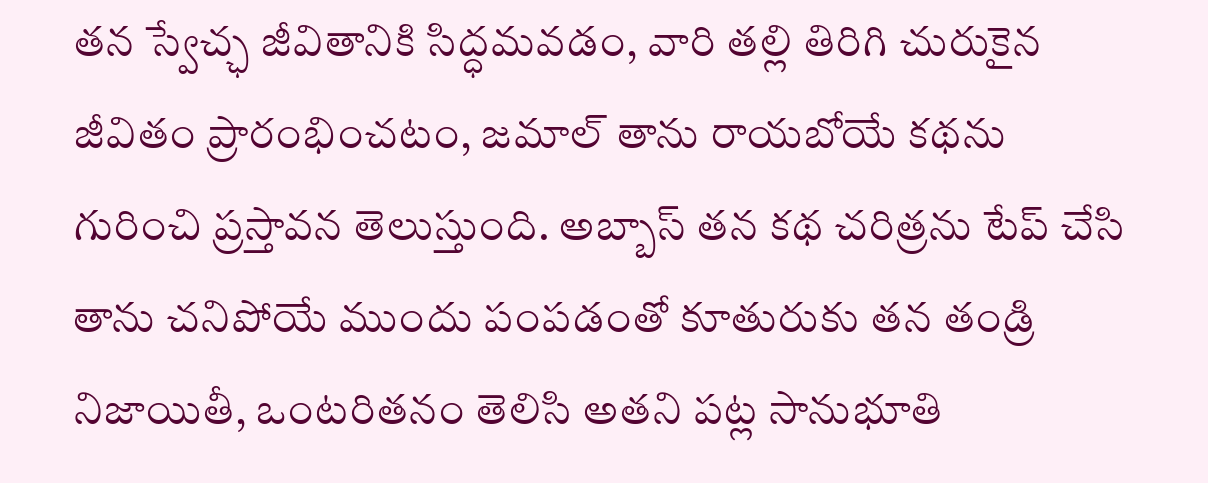తన స్వేచ్ఛ జీవితానికి సిద్ధమవడం, వారి తల్లి తిరిగి చురుకైన జీవితం ప్రారంభించటం, జమాల్ తాను రాయబోయే కథను గురించి ప్రస్తావన తెలుస్తుంది. అబ్బాస్ తన కథ చరిత్రను టేప్ చేసి తాను చనిపోయే ముందు పంపడంతో కూతురుకు తన తండ్రి నిజాయితీ, ఒంటరితనం తెలిసి అతని పట్ల సానుభూతి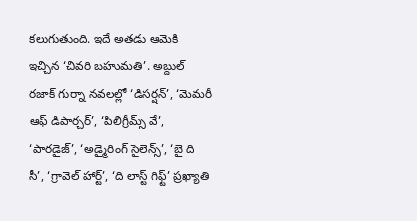కలుగుతుంది. ఇదే అతడు ఆమెకి ఇచ్చిన ‘చివరి బహుమతి’. అబ్దుల్ రజాక్ గుర్నా నవలల్లో ‘డిసర్షన్’, ‘మెమరీ ఆఫ్ డిపార్చర్’, ‘పిలిగ్రీమ్స్ వే’, ‘పారడైజ్’, ‘అడ్మైరింగ్ సైలెన్స్’, ‘బై ది సీ’, ‘గ్రావెల్ హార్ట్’, ‘ది లాస్ట్ గిఫ్ట్’ ప్రఖ్యాతి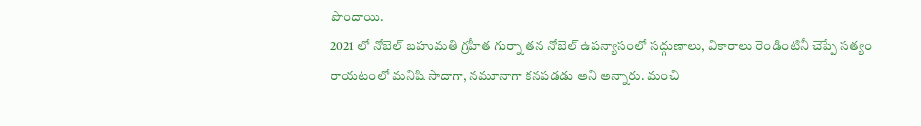పొందాయి.
2021 లో నోబెల్ బహుమతి గ్రహీత గుర్నా తన నోబెల్ ఉపన్యాసంలో సద్గుణాలు, వికారాలు రెండింటినీ చెప్పే సత్యం రాయటంలో మనిషి సాదాగా, నమూనాగా కనపడడు అని అన్నారు. మంచి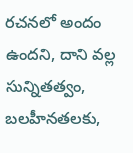రచనలో అందం ఉందని, దాని వల్ల సున్నితత్వం, బలహీనతలకు,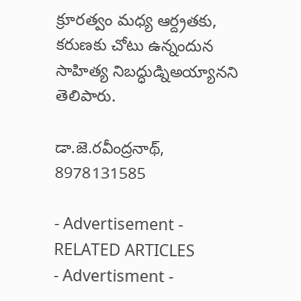క్రూరత్వం మధ్య ఆర్ద్రతకు, కరుణకు చోటు ఉన్నందున సాహిత్య నిబద్ధుడ్నిఅయ్యానని తెలిపారు.

డా.జె.రవీంద్రనాథ్, 8978131585

- Advertisement -
RELATED ARTICLES
- Advertisment -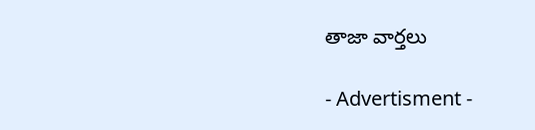తాజా వార్తలు

- Advertisment -